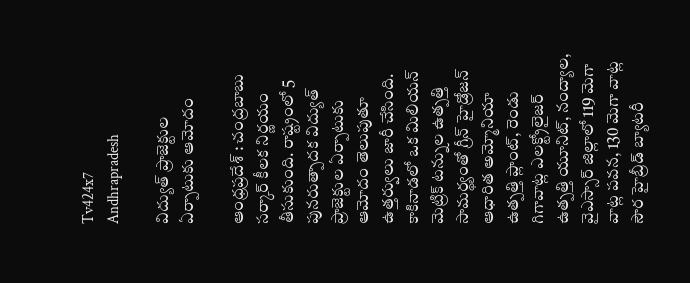Tv424x7
Andhrapradesh

విద్యుత్ ప్రాజెక్టుల ఏర్పాటుకు ఆమోదం

ఆంధ్రప్రదేశ్ : చంద్రబాబు సర్కార్ కీలక నిర్ణయం తీసుకుంది. రాష్ట్రంలో 5 పునరుత్పాదక విద్యుత్ ప్రాజెక్టుల ఏర్పాటుకు ఆమోదం తెలుపుతూ ఉత్తర్వులు జారీ చేసింది. కాకినాడలో ఒక మిలియన్ మెట్రిక్ టన్నుల ఉత్పత్తి సామర్థ్యంతో గ్రీన్ హైడ్రోజన్ ఆధారిత అమ్మోనియా ఉత్పత్తి ప్లాంట్, రెండు గిగావాట్ల ఎలక్ట్రోలైజర్ ఉత్పత్తి యూనిట్, నంద్యాల, వైఎస్సార్ జిల్లాలో 119 మెగా వాట్ల పవన, 130 మెగా వాట్ల సౌర హైబ్రీడ్ బ్యాటరీ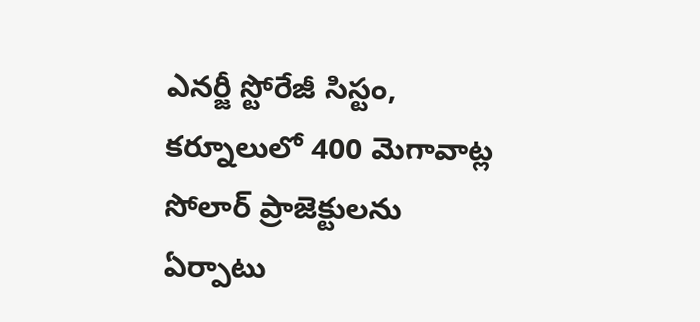ఎనర్జీ స్టోరేజీ సిస్టం, కర్నూలులో 400 మెగావాట్ల సోలార్ ప్రాజెక్టులను ఏర్పాటు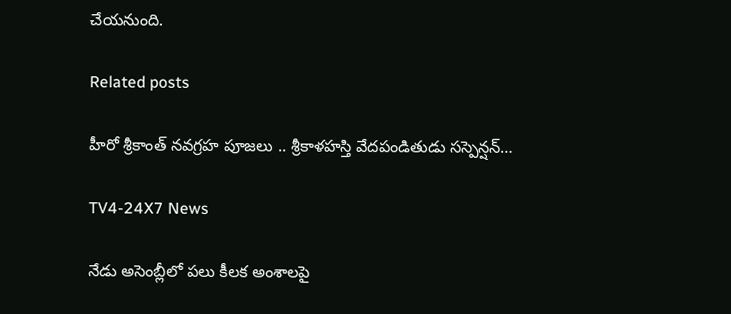చేయనుంది.

Related posts

హీరో శ్రీకాంత్ న‌వ‌గ్ర‌హ పూజ‌లు .. శ్రీకాళ‌హ‌స్తి వేద‌పండితుడు స‌స్పెన్ష‌న్…

TV4-24X7 News

నేడు అసెంబ్లీలో పలు కీలక అంశాలపై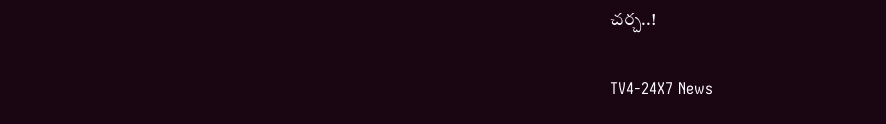చర్చ..!

TV4-24X7 News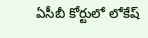ఏసీబీ కోర్టులో లోకేష్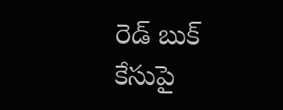రెడ్ బుక్ కేసుపై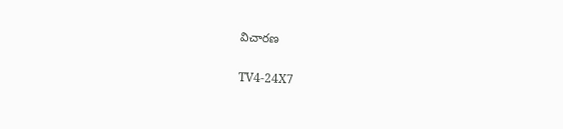విచారణ

TV4-24X7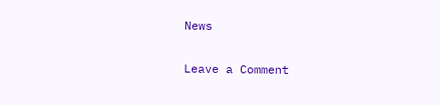News

Leave a Comment